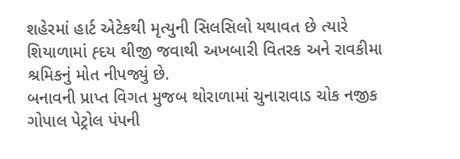શહેરમાં હાર્ટ એટેકથી મૃત્યુની સિલસિલો યથાવત છે ત્યારે શિયાળામાં હ્દય થીજી જવાથી અખબારી વિતરક અને રાવકીમા શ્રમિકનું મોત નીપજ્યું છે.
બનાવની પ્રાપ્ત વિગત મુજબ થોરાળામાં ચુનારાવાડ ચોક નજીક ગોપાલ પેટ્રોલ પંપની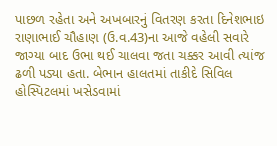પાછળ રહેતા અને અખબારનું વિતરણ કરતા દિનેશભાઇ રાણાભાઈ ચૌહાણ (ઉ.વ.43)ના આજે વહેલી સવારે જાગ્યા બાદ ઉભા થઈ ચાલવા જતા ચક્કર આવી ત્યાંજ ઢળી પડ્યા હતા. બેભાન હાલતમાં તાકીદે સિવિલ હોસ્પિટલમાં ખસેડવામાં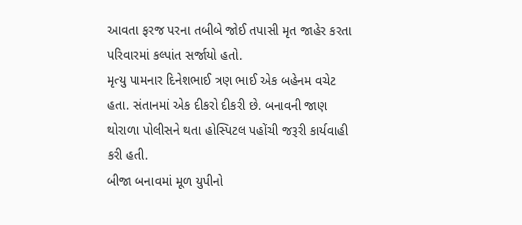આવતા ફરજ પરના તબીબે જોઈ તપાસી મૃત જાહેર કરતા પરિવારમાં કલ્પાંત સર્જાયો હતો.
મૃત્યુ પામનાર દિનેશભાઈ ત્રણ ભાઈ એક બહેનમ વચેટ હતા. સંતાનમાં એક દીકરો દીકરી છે. બનાવની જાણ થોરાળા પોલીસને થતા હોસ્પિટલ પહોંચી જરૂરી કાર્યવાહી કરી હતી.
બીજા બનાવમાં મૂળ યુપીનો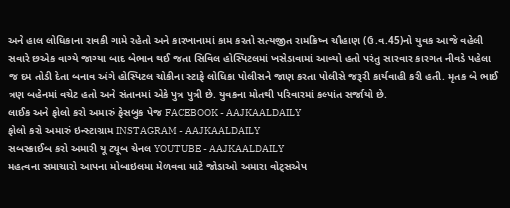અને હાલ લોધિકાના રાવકી ગામે રહેતો અને કારખાનામાં કામ કરતો સત્યજીત રામક્રિષ્ન ચૌહાણ (ઉ.વ.45)નો યુવક આજે વહેલી સવારે છએક વાગ્યે જાગ્યા બાદ બેભાન થઈ જતા સિવિલ હોસ્પિટલમાં ખસેડાવામાં આવ્યો હતો પરંતુ સારવાર કારગત નીવડે પહેલા જ દમ તોડી દેતા બનાવ અંગે હોસ્પિટલ ચોકીના સ્ટાફે લોધિકા પોલીસને જાણ કરતા પોલીસે જરૂરી કાર્યવાહી કરી હતી. મૃતક બે ભાઈ ત્રણ બહેનમાં વચેટ હતો અને સંતાનમાં એકે પુત્ર પુત્રી છે. યુવકના મોતથી પરિવારમાં કલ્પાંત સર્જાયો છે.
લાઈક અને ફોલો કરો અમારું ફેસબુક પેજ FACEBOOK - AAJKAALDAILY
ફોલો કરો અમારું ઇન્સ્ટાગ્રામ INSTAGRAM - AAJKAALDAILY
સબસ્ક્રાઈબ કરો અમારી યૂ ટ્યૂબ ચેનલ YOUTUBE - AAJKAALDAILY
મહત્વના સમાચારો આપના મોબાઇલમા મેળવવા માટે જોડાઓ અમારા વોટ્સએપ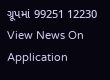ગ્રૂપમાં 99251 12230
View News On Application